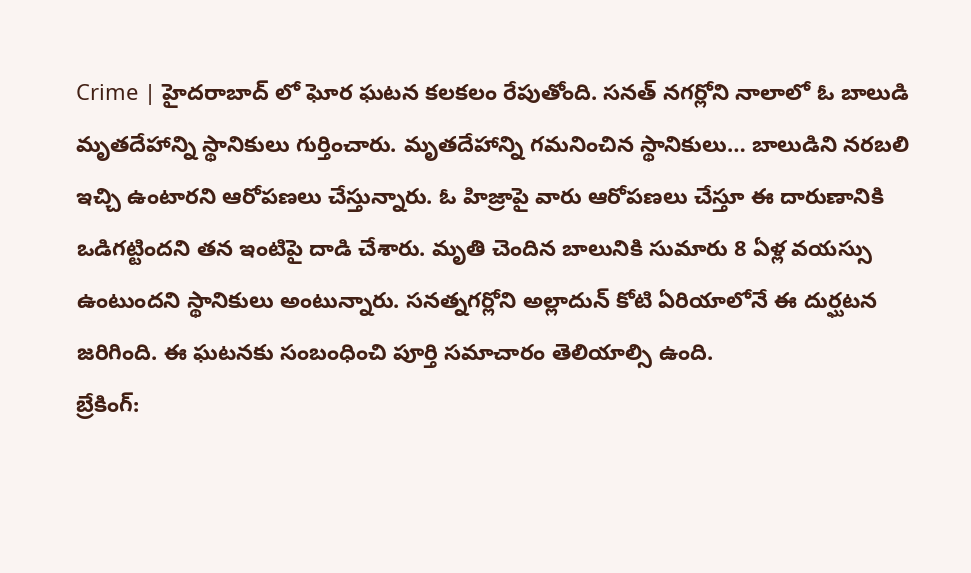Crime | హైదరాబాద్ లో ఘోర ఘటన కలకలం రేపుతోంది. సనత్ నగర్లోని నాలాలో ఓ బాలుడి మృతదేహాన్ని స్థానికులు గుర్తించారు. మృతదేహాన్ని గమనించిన స్థానికులు… బాలుడిని నరబలి ఇచ్చి ఉంటారని ఆరోపణలు చేస్తున్నారు. ఓ హిజ్రాపై వారు ఆరోపణలు చేస్తూ ఈ దారుణానికి ఒడిగట్టిందని తన ఇంటిపై దాడి చేశారు. మృతి చెందిన బాలునికి సుమారు 8 ఏళ్ల వయస్సు ఉంటుందని స్థానికులు అంటున్నారు. సనత్నగర్లోని అల్లాదున్ కోటి ఏరియాలోనే ఈ దుర్ఘటన జరిగింది. ఈ ఘటనకు సంబంధించి పూర్తి సమాచారం తెలియాల్సి ఉంది.
బ్రేకింగ్: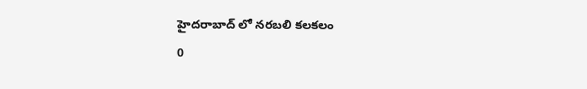హైదరాబాద్ లో నరబలి కలకలం
0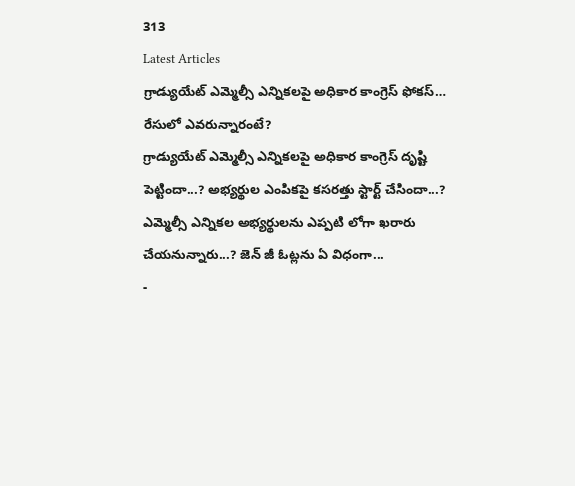313
Latest Articles
గ్రాడ్యుయేట్ ఎమ్మెల్సీ ఎన్నికలపై అధికార కాంగ్రెస్ ఫోకస్… రేసులో ఎవరున్నారంటే?
గ్రాడ్యుయేట్ ఎమ్మెల్సీ ఎన్నికలపై అధికార కాంగ్రెస్ దృష్టి పెట్టిందా...? అభ్యర్థుల ఎంపికపై కసరత్తు స్టార్ట్ చేసిందా...? ఎమ్మెల్సీ ఎన్నికల అభ్యర్థులను ఎప్పటి లోగా ఖరారు చేయనున్నారు...? జెన్ జీ ఓట్లను ఏ విధంగా...
-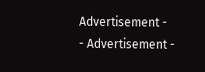Advertisement -
- Advertisement -